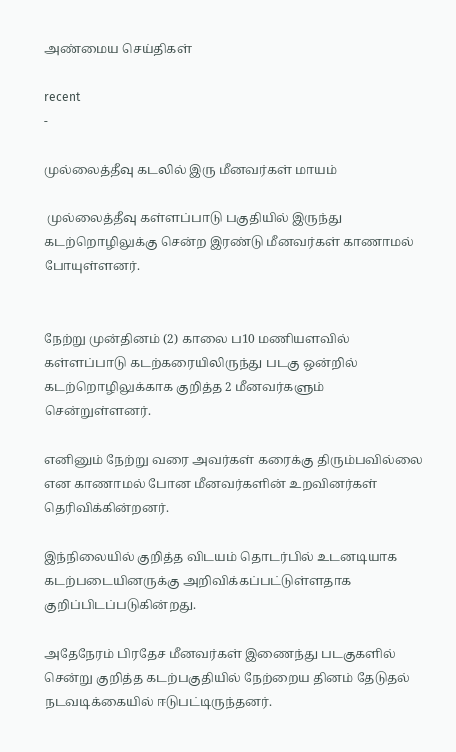அண்மைய செய்திகள்

recent
-

முல்லைத்தீவு கடலில் இரு மீனவர்கள் மாயம்

 முல்லைத்தீவு கள்ளப்பாடு பகுதியில் இருந்து கடற்றொழிலுக்கு சென்ற இரண்டு மீனவர்கள் காணாமல் போயுள்ளனர்.


நேற்று முன்தினம் (2) காலை ப10 மணியளவில் கள்ளப்பாடு கடற்கரையிலிருந்து படகு ஒன்றில் கடற்றொழிலுக்காக குறித்த 2 மீனவர்களும் சென்றுள்ளனர்.

எனினும் நேற்று வரை அவர்கள் கரைக்கு திரும்பவில்லை என காணாமல் போன மீனவர்களின் உறவினர்கள் தெரிவிக்கின்றனர்.

இந்நிலையில் குறித்த விடயம் தொடர்பில் உடனடியாக கடற்படையினருக்கு அறிவிக்கப்பட்டுள்ளதாக குறிப்பிடப்படுகின்றது.

அதேநேரம் பிரதேச மீனவர்கள் இணைந்து படகுகளில் சென்று குறித்த கடற்பகுதியில் நேற்றைய தினம் தேடுதல் நடவடிக்கையில் ஈடுபட்டிருந்தனர்.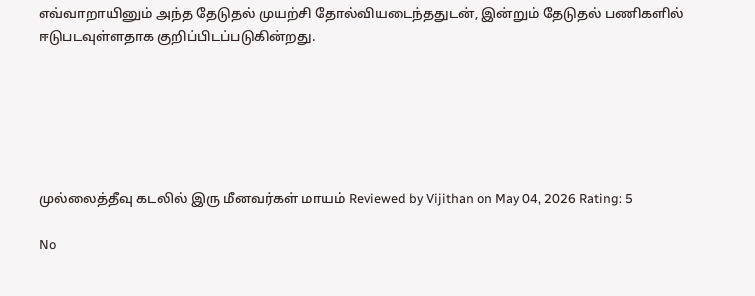எவ்வாறாயினும் அந்த தேடுதல் முயற்சி தோல்வியடைந்ததுடன், இன்றும் தேடுதல் பணிகளில் ஈடுபடவுள்ளதாக குறிப்பிடப்படுகின்றது.






முல்லைத்தீவு கடலில் இரு மீனவர்கள் மாயம் Reviewed by Vijithan on May 04, 2026 Rating: 5

No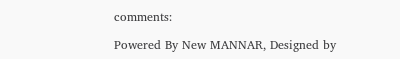comments:

Powered By New MANNAR, Designed by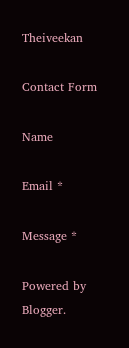Theiveekan

Contact Form

Name

Email *

Message *

Powered by Blogger.